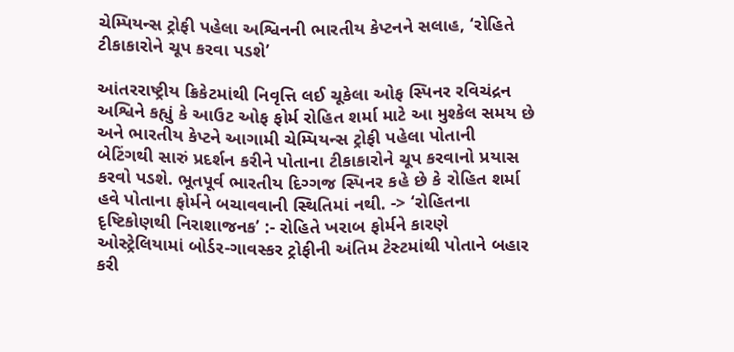ચેમ્પિયન્સ ટ્રોફી પહેલા અશ્વિનની ભારતીય કેપ્ટનને સલાહ, ‘રોહિતે ટીકાકારોને ચૂપ કરવા પડશે’

આંતરરાષ્ટ્રીય ક્રિકેટમાંથી નિવૃત્તિ લઈ ચૂકેલા ઓફ સ્પિનર રવિચંદ્રન અશ્વિને કહ્યું કે આઉટ ઓફ ફોર્મ રોહિત શર્મા માટે આ મુશ્કેલ સમય છે અને ભારતીય કેપ્ટને આગામી ચેમ્પિયન્સ ટ્રોફી પહેલા પોતાની બેટિંગથી સારું પ્રદર્શન કરીને પોતાના ટીકાકારોને ચૂપ કરવાનો પ્રયાસ કરવો પડશે. ભૂતપૂર્વ ભારતીય દિગ્ગજ સ્પિનર કહે છે કે રોહિત શર્મા હવે પોતાના ફોર્મને બચાવવાની સ્થિતિમાં નથી. -> ‘રોહિતના દૃષ્ટિકોણથી નિરાશાજનક’ :- રોહિતે ખરાબ ફોર્મને કારણે ઓસ્ટ્રેલિયામાં બોર્ડર-ગાવસ્કર ટ્રોફીની અંતિમ ટેસ્ટમાંથી પોતાને બહાર કરી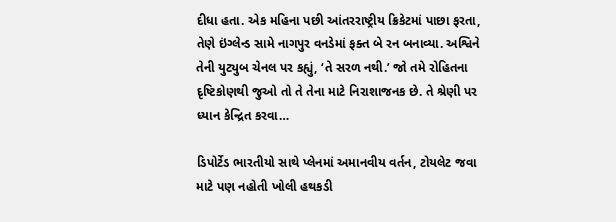દીધા હતા. એક મહિના પછી આંતરરાષ્ટ્રીય ક્રિકેટમાં પાછા ફરતા, તેણે ઇંગ્લેન્ડ સામે નાગપુર વનડેમાં ફક્ત બે રન બનાવ્યા. અશ્વિને તેની યુટ્યુબ ચેનલ પર કહ્યું, ‘તે સરળ નથી.’ જો તમે રોહિતના દૃષ્ટિકોણથી જુઓ તો તે તેના માટે નિરાશાજનક છે. તે શ્રેણી પર ધ્યાન કેન્દ્રિત કરવા…

ડિપોર્ટેડ ભારતીયો સાથે પ્લેનમાં અમાનવીય વર્તન, ટોયલેટ જવા માટે પણ નહોતી ખોલી હથકડી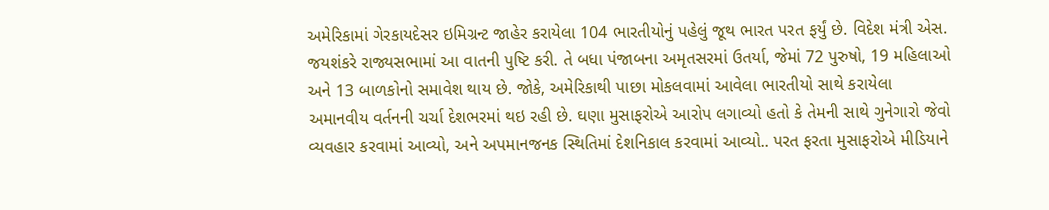અમેરિકામાં ગેરકાયદેસર ઇમિગ્રન્ટ જાહેર કરાયેલા 104 ભારતીયોનું પહેલું જૂથ ભારત પરત ફર્યું છે. વિદેશ મંત્રી એસ. જયશંકરે રાજ્યસભામાં આ વાતની પુષ્ટિ કરી. તે બધા પંજાબના અમૃતસરમાં ઉતર્યા, જેમાં 72 પુરુષો, 19 મહિલાઓ અને 13 બાળકોનો સમાવેશ થાય છે. જોકે, અમેરિકાથી પાછા મોકલવામાં આવેલા ભારતીયો સાથે કરાયેલા અમાનવીય વર્તનની ચર્ચા દેશભરમાં થઇ રહી છે. ઘણા મુસાફરોએ આરોપ લગાવ્યો હતો કે તેમની સાથે ગુનેગારો જેવો વ્યવહાર કરવામાં આવ્યો, અને અપમાનજનક સ્થિતિમાં દેશનિકાલ કરવામાં આવ્યો.. પરત ફરતા મુસાફરોએ મીડિયાને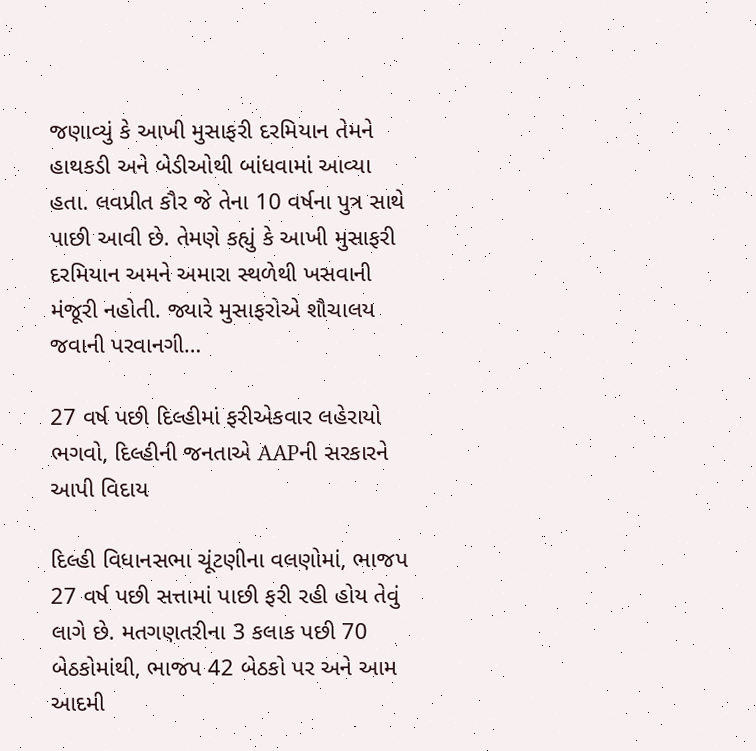જણાવ્યું કે આખી મુસાફરી દરમિયાન તેમને હાથકડી અને બેડીઓથી બાંધવામાં આવ્યા હતા. લવપ્રીત કૌર જે તેના 10 વર્ષના પુત્ર સાથે પાછી આવી છે. તેમણે કહ્યું કે આખી મુસાફરી દરમિયાન અમને અમારા સ્થળેથી ખસવાની મંજૂરી નહોતી. જ્યારે મુસાફરોએ શૌચાલય જવાની પરવાનગી…

27 વર્ષ પછી દિલ્હીમાં ફરીએકવાર લહેરાયો ભગવો, દિલ્હીની જનતાએ AAPની સરકારને આપી વિદાય

દિલ્હી વિધાનસભા ચૂંટણીના વલણોમાં, ભાજપ 27 વર્ષ પછી સત્તામાં પાછી ફરી રહી હોય તેવું લાગે છે. મતગણતરીના 3 કલાક પછી 70 બેઠકોમાંથી, ભાજપ 42 બેઠકો પર અને આમ આદમી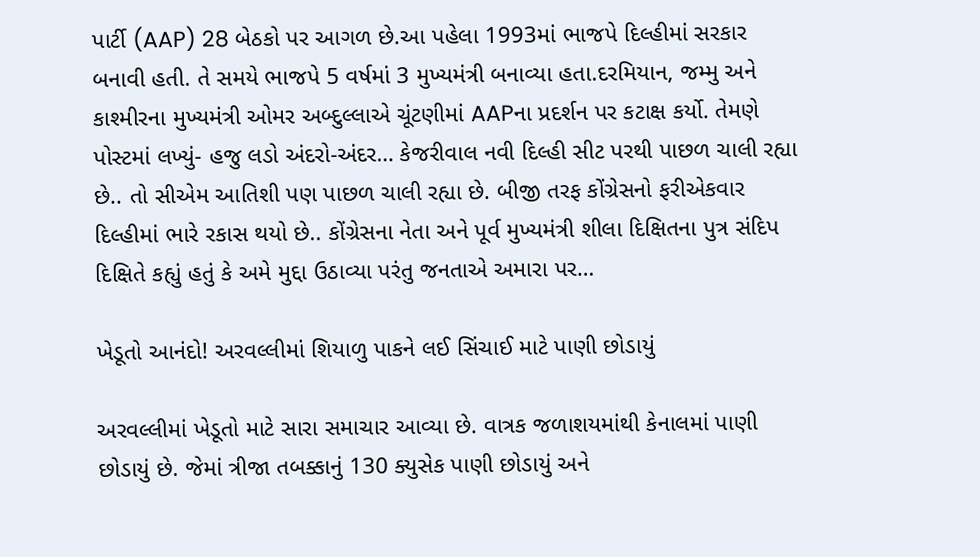પાર્ટી (AAP) 28 બેઠકો પર આગળ છે.આ પહેલા 1993માં ભાજપે દિલ્હીમાં સરકાર બનાવી હતી. તે સમયે ભાજપે 5 વર્ષમાં 3 મુખ્યમંત્રી બનાવ્યા હતા.દરમિયાન, જમ્મુ અને કાશ્મીરના મુખ્યમંત્રી ઓમર અબ્દુલ્લાએ ચૂંટણીમાં AAPના પ્રદર્શન પર કટાક્ષ કર્યો. તેમણે પોસ્ટમાં લખ્યું- હજુ લડો અંદરો-અંદર… કેજરીવાલ નવી દિલ્હી સીટ પરથી પાછળ ચાલી રહ્યા છે.. તો સીએમ આતિશી પણ પાછળ ચાલી રહ્યા છે. બીજી તરફ કોંગ્રેસનો ફરીએકવાર દિલ્હીમાં ભારે રકાસ થયો છે.. કોંગ્રેસના નેતા અને પૂર્વ મુખ્યમંત્રી શીલા દિક્ષિતના પુત્ર સંદિપ દિક્ષિતે કહ્યું હતું કે અમે મુદ્દા ઉઠાવ્યા પરંતુ જનતાએ અમારા પર…

ખેડૂતો આનંદો! અરવલ્લીમાં શિયાળુ પાકને લઈ સિંચાઈ માટે પાણી છોડાયું

અરવલ્લીમાં ખેડૂતો માટે સારા સમાચાર આવ્યા છે. વાત્રક જળાશયમાંથી કેનાલમાં પાણી છોડાયું છે. જેમાં ત્રીજા તબક્કાનું 130 ક્યુસેક પાણી છોડાયું અને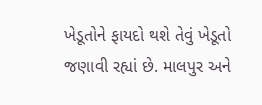ખેડૂતોને ફાયદો થશે તેવું ખેડૂતો જણાવી રહ્યાં છે. માલપુર અને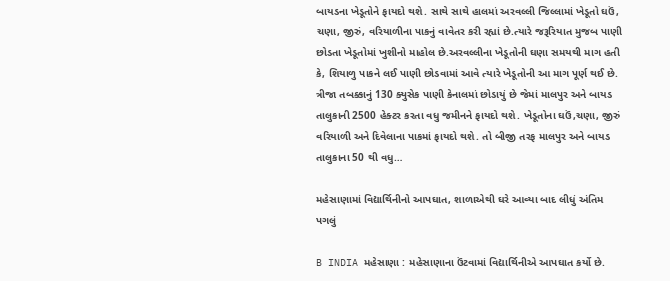બાયડના ખેડૂતોને ફાયદો થશે. સાથે સાથે હાલમાં અરવલ્લી જિલ્લામાં ખેડૂતો ઘઉં, ચણા, જીરું, વરિયાળીના પાકનું વાવેતર કરી રહ્યાં છે.ત્યારે જરૂરિયાત મુજબ પાણી છોડતા ખેડૂતોમાં ખુશીનો માહોલ છે.અરવલ્લીના ખેડૂતોની ઘણા સમયથી માગ હતી કે, શિયાળુ પાકને લઈ પાણી છોડવામાં આવે ત્યારે ખેડૂતોની આ માગ પૂર્ણ થઈ છે. ત્રીજા તબક્કાનું 130 ક્યુસેક પાણી કેનાલમાં છોડાયું છે જેમાં માલપુર અને બાયડ તાલુકાની 2500 હેક્ટર કરતા વધુ જમીનને ફાયદો થશે. ખેડૂતોના ઘઉં,ચણા, જીરું વરિયાળી અને દિવેલાના પાકમાં ફાયદો થશે. તો બીજી તરફ માલપુર અને બાયડ તાલુકાના 50 થી વધુ…

મહેસાણામાં વિદ્યાર્થિનીનો આપઘાત, શાળાએથી ઘરે આવ્યા બાદ લીધું અંતિમ પગલું

B INDIA મહેસાણા : મહેસાણાના ઉંટવામાં વિદ્યાર્થિનીએ આપઘાત કર્યો છે.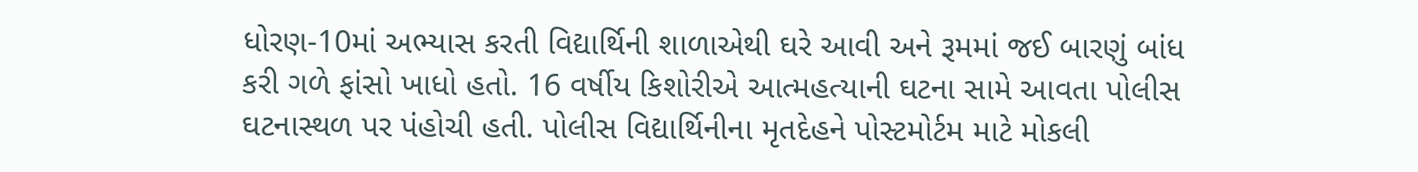ધોરણ-10માં અભ્યાસ કરતી વિદ્યાર્થિની શાળાએથી ઘરે આવી અને રૂમમાં જઈ બારણું બાંધ કરી ગળે ફાંસો ખાધો હતો. 16 વર્ષીય કિશોરીએ આત્મહત્યાની ઘટના સામે આવતા પોલીસ ઘટનાસ્થળ પર પંહોચી હતી. પોલીસ વિદ્યાર્થિનીના મૃતદેહને પોસ્ટમોર્ટમ માટે મોકલી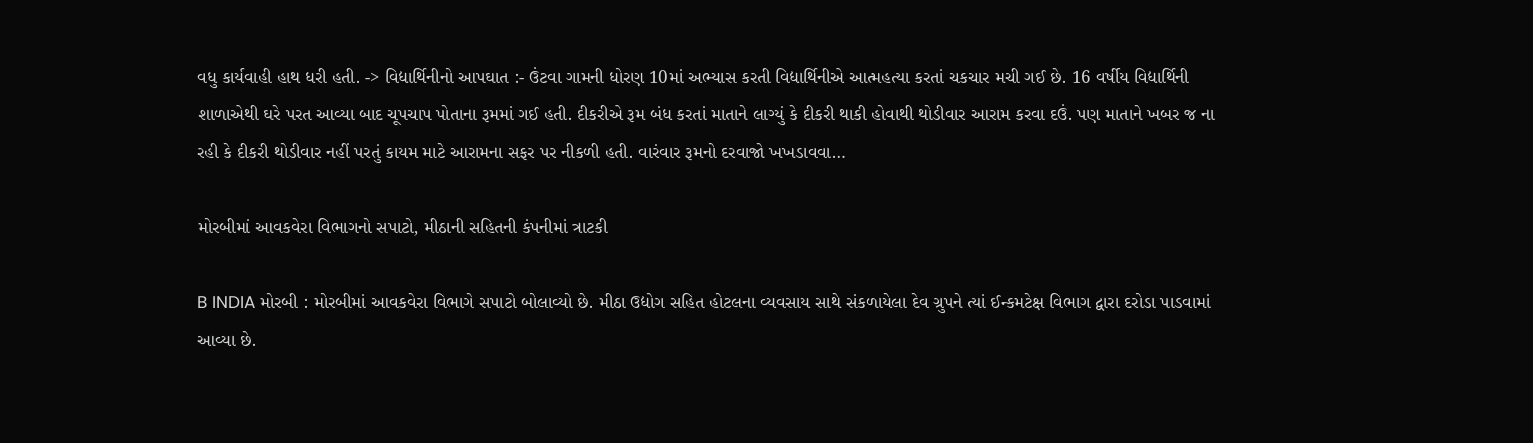વધુ કાર્યવાહી હાથ ધરી હતી. -> વિદ્યાર્થિનીનો આપઘાત :- ઉંટવા ગામની ધોરણ 10માં અભ્યાસ કરતી વિદ્યાર્થિનીએ આત્મહત્યા કરતાં ચકચાર મચી ગઈ છે. 16 વર્ષીય વિદ્યાર્થિની શાળાએથી ઘરે પરત આવ્યા બાદ ચૂપચાપ પોતાના રૂમમાં ગઈ હતી. દીકરીએ રૂમ બંધ કરતાં માતાને લાગ્યું કે દીકરી થાકી હોવાથી થોડીવાર આરામ કરવા દઉં. પણ માતાને ખબર જ ના રહી કે દીકરી થોડીવાર નહીં પરતું કાયમ માટે આરામના સફર પર નીકળી હતી. વારંવાર રૂમનો દરવાજો ખખડાવવા…

મોરબીમાં આવકવેરા વિભાગનો સપાટો, મીઠાની સહિતની કંપનીમાં ત્રાટકી

B INDIA મોરબી : મોરબીમાં આવકવેરા વિભાગે સપાટો બોલાવ્યો છે. મીઠા ઉદ્યોગ સહિત હોટલના વ્યવસાય સાથે સંકળાયેલા દેવ ગ્રુપને ત્યાં ઈન્કમટેક્ષ વિભાગ દ્વારા દરોડા પાડવામાં આવ્યા છે.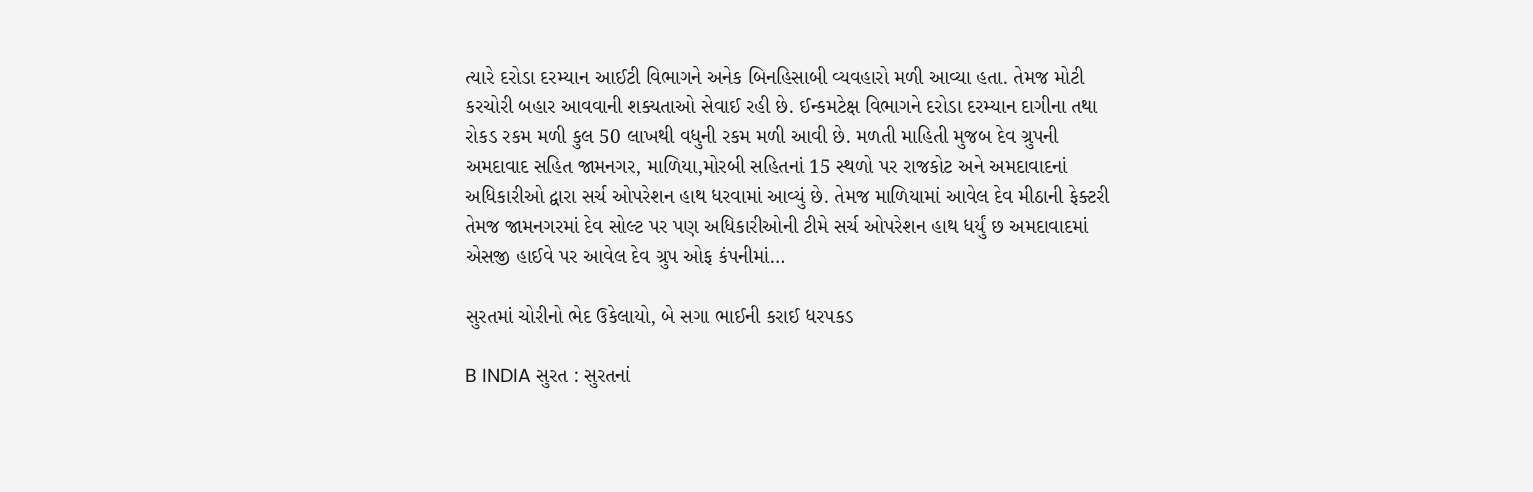ત્યારે દરોડા દરમ્યાન આઈટી વિભાગને અનેક બિનહિસાબી વ્યવહારો મળી આવ્યા હતા. તેમજ મોટી કરચોરી બહાર આવવાની શક્યતાઓ સેવાઈ રહી છે. ઈન્કમટેક્ષ વિભાગને દરોડા દરમ્યાન દાગીના તથા રોકડ રકમ મળી કુલ 50 લાખથી વધુની રકમ મળી આવી છે. મળતી માહિતી મુજબ દેવ ગ્રુપની અમદાવાદ સહિત જામનગર, માળિયા,મોરબી સહિતનાં 15 સ્થળો પર રાજકોટ અને અમદાવાદનાં અધિકારીઓ દ્વારા સર્ચ ઓપરેશન હાથ ધરવામાં આવ્યું છે. તેમજ માળિયામાં આવેલ દેવ મીઠાની ફેક્ટરી તેમજ જામનગરમાં દેવ સોલ્ટ પર પણ અધિકારીઓની ટીમે સર્ચ ઓપરેશન હાથ ધર્યું છ અમદાવાદમાં એસજી હાઈવે પર આવેલ દેવ ગ્રુપ ઓફ કંપનીમાં…

સુરતમાં ચોરીનો ભેદ ઉકેલાયો, બે સગા ભાઈની કરાઈ ધરપકડ

B INDIA સુરત : સુરતનાં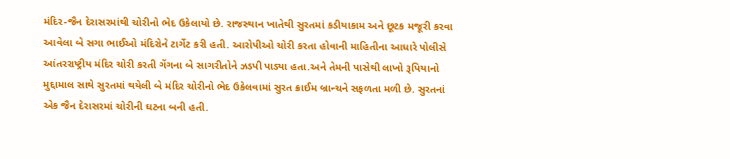મંદિર-જૈન દેરાસરમાંથી ચોરીનો ભેદ ઉકેલાયો છે. રાજસ્થાન ખાતેથી સુરતમાં કડીયાકામ અને છૂટક મજૂરી કરવા આવેલા બે સગા ભાઈઓ મંદિરોને ટાર્ગેટ કરી હતી. આરોપીઓ ચોરી કરતા હોવાની માહિતીના આધારે પોલીસે આંતરરાષ્ટ્રીય મંદિર ચોરી કરતી ગેંગના બે સાગરીતોને ઝડપી પાડ્યા હતા.અને તેમની પાસેથી લાખો રૂપિયાનો મુદ્દામાલ સાથે સુરતમાં થયેલી બે મંદિર ચોરીનો ભેદ ઉકેલવામાં સુરત ક્રાઈમ બ્રાન્ચને સફળતા મળી છે. સુરતનાં એક જૈન દેરાસરમાં ચોરીની ઘટના બની હતી.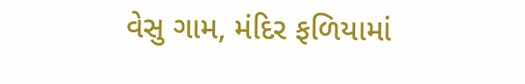વેસુ ગામ, મંદિર ફળિયામાં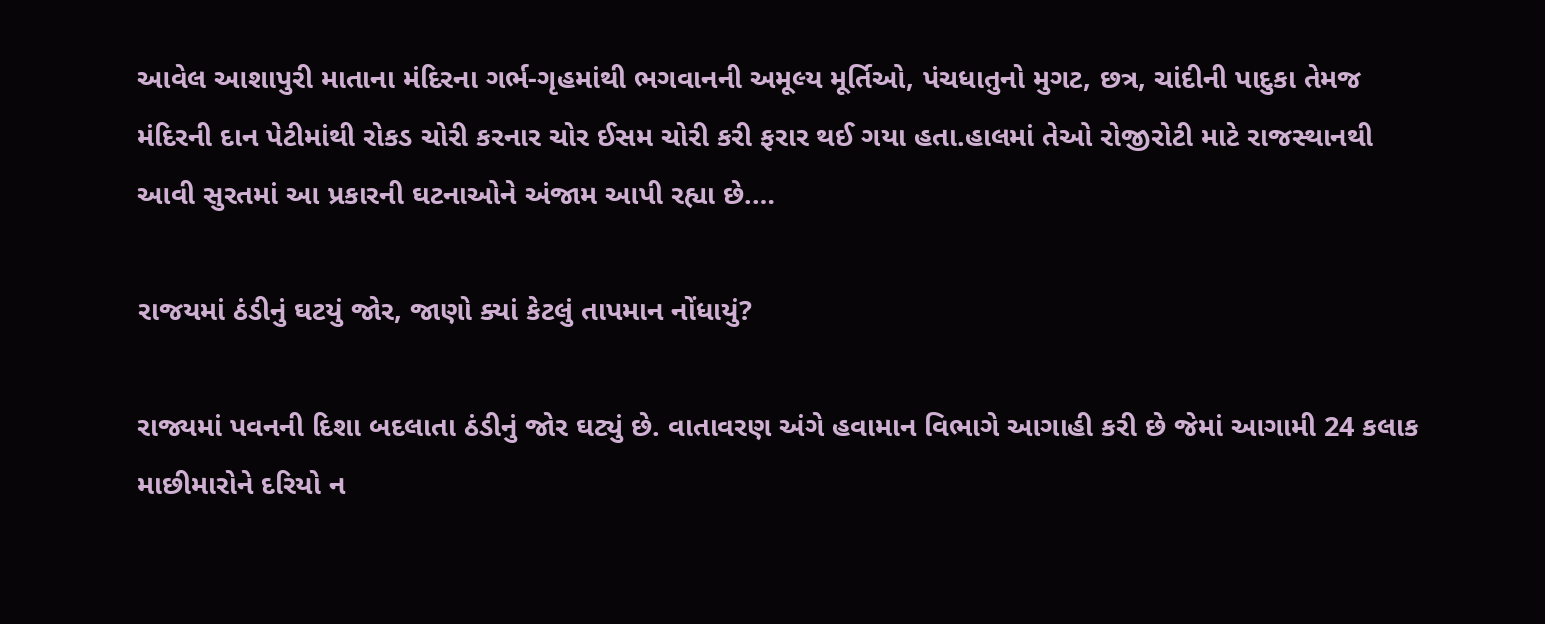આવેલ આશાપુરી માતાના મંદિરના ગર્ભ-ગૃહમાંથી ભગવાનની અમૂલ્ય મૂર્તિઓ, પંચધાતુનો મુગટ, છત્ર, ચાંદીની પાદુકા તેમજ મંદિરની દાન પેટીમાંથી રોકડ ચોરી કરનાર ચોર ઈસમ ચોરી કરી ફરાર થઈ ગયા હતા.હાલમાં તેઓ રોજીરોટી માટે રાજસ્થાનથી આવી સુરતમાં આ પ્રકારની ઘટનાઓને અંજામ આપી રહ્યા છે.…

રાજયમાં ઠંડીનું ઘટયું જોર, જાણો ક્યાં કેટલું તાપમાન નોંધાયું?

રાજ્યમાં પવનની દિશા બદલાતા ઠંડીનું જોર ઘટ્યું છે. વાતાવરણ અંગે હવામાન વિભાગે આગાહી કરી છે જેમાં આગામી 24 કલાક માછીમારોને દરિયો ન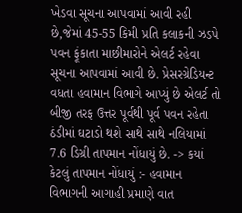ખેડવા સૂચના આપવામાં આવી રહી છે,જેમાં 45-55 કિમી પ્રતિ કલાકની ઝડપે પવન ફૂંકાતા માછીમારોને એલર્ટ રહેવા સૂચના આપવામાં આવી છે. પ્રેસરગ્રેડિયન્ટ વધતા હવામાન વિભાગે આપ્યું છે એલર્ટ તો બીજી તરફ ઉત્તર પૂર્વથી પૂર્વ પવન રહેતા ઠંડીમાં ઘટાડો થશે સાથે સાથે નલિયામાં 7.6 ડિગ્રી તાપમાન નોંધાયું છે. -> કયાં કેટલું તાપમાન નોંધાયું :- હવામાન વિભાગની આગાહી પ્રમાણે વાત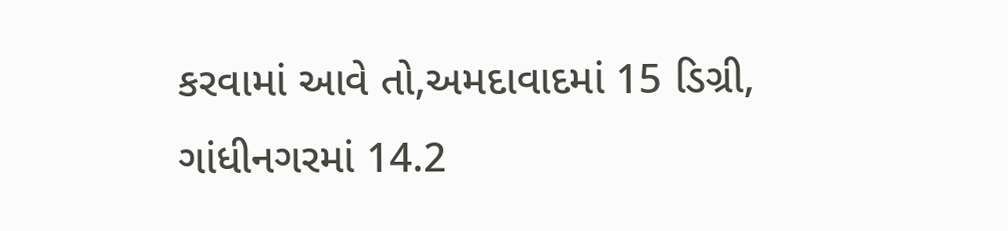કરવામાં આવે તો,અમદાવાદમાં 15 ડિગ્રી, ગાંધીનગરમાં 14.2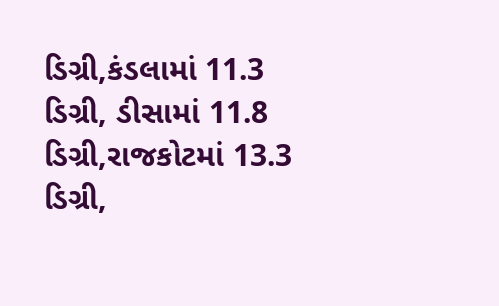ડિગ્રી,કંડલામાં 11.3 ડિગ્રી, ડીસામાં 11.8 ડિગ્રી,રાજકોટમાં 13.3 ડિગ્રી,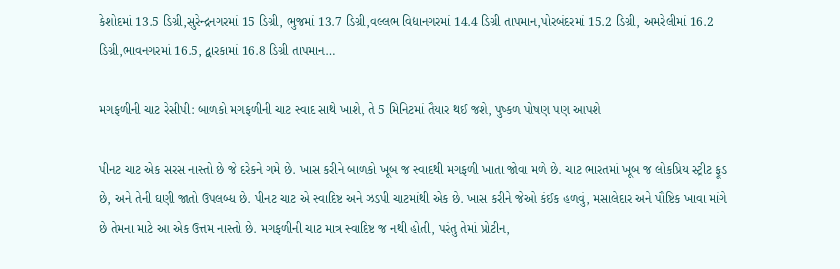કેશોદમાં 13.5 ડિગ્રી,સુરેન્દ્રનગરમાં 15 ડિગ્રી, ભુજમાં 13.7 ડિગ્રી,વલ્લભ વિદ્યાનગરમાં 14.4 ડિગ્રી તાપમાન,પોરબંદરમાં 15.2 ડિગ્રી, અમરેલીમાં 16.2 ડિગ્રી,ભાવનગરમાં 16.5, દ્વારકામાં 16.8 ડિગ્રી તાપમાન…

મગફળીની ચાટ રેસીપી: બાળકો મગફળીની ચાટ સ્વાદ સાથે ખાશે, તે 5 મિનિટમાં તૈયાર થઈ જશે, પુષ્કળ પોષણ પણ આપશે

પીનટ ચાટ એક સરસ નાસ્તો છે જે દરેકને ગમે છે. ખાસ કરીને બાળકો ખૂબ જ સ્વાદથી મગફળી ખાતા જોવા મળે છે. ચાટ ભારતમાં ખૂબ જ લોકપ્રિય સ્ટ્રીટ ફૂડ છે, અને તેની ઘણી જાતો ઉપલબ્ધ છે. પીનટ ચાટ એ સ્વાદિષ્ટ અને ઝડપી ચાટમાંથી એક છે. ખાસ કરીને જેઓ કંઈક હળવું, મસાલેદાર અને પૌષ્ટિક ખાવા માંગે છે તેમના માટે આ એક ઉત્તમ નાસ્તો છે. મગફળીની ચાટ માત્ર સ્વાદિષ્ટ જ નથી હોતી, પરંતુ તેમાં પ્રોટીન,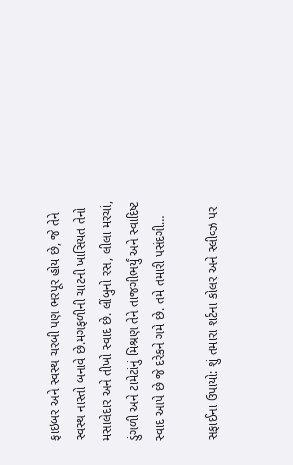ફાઇબર અને સ્વસ્થ ચરબી પણ ભરપૂર હોય છે, જે તેને સ્વસ્થ નાસ્તો બનાવે છે.મગફળીની ચાટની ખાસિયત તેનો મસાલેદાર અને તીખો સ્વાદ છે. લીંબુનો રસ, લીલા મરચાં, ડુંગળી અને ટામેટાંનું મિશ્રણ તેને તાજગીભર્યું અને સ્વાદિષ્ટ સ્વાદ આપે છે જે દરેકને ગમે છે. તમે તમારી પસંદગી…

સફાઈના ઉપાયો: શું તમારા શર્ટના કોલર અને સ્લીવ્ઝ પર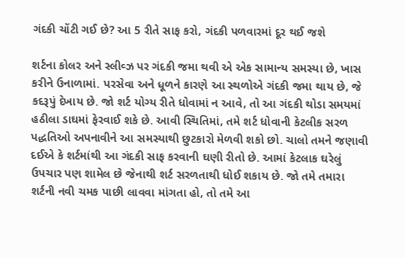ગંદકી ચોંટી ગઈ છે? આ 5 રીતે સાફ કરો, ગંદકી પળવારમાં દૂર થઈ જશે

શર્ટના કોલર અને સ્લીવ્ઝ પર ગંદકી જમા થવી એ એક સામાન્ય સમસ્યા છે, ખાસ કરીને ઉનાળામાં. પરસેવા અને ધૂળને કારણે આ સ્થળોએ ગંદકી જમા થાય છે, જે કદરૂપું દેખાય છે. જો શર્ટ યોગ્ય રીતે ધોવામાં ન આવે, તો આ ગંદકી થોડા સમયમાં હઠીલા ડાઘમાં ફેરવાઈ શકે છે. આવી સ્થિતિમાં, તમે શર્ટ ધોવાની કેટલીક સરળ પદ્ધતિઓ અપનાવીને આ સમસ્યાથી છુટકારો મેળવી શકો છો. ચાલો તમને જણાવી દઈએ કે શર્ટમાંથી આ ગંદકી સાફ કરવાની ઘણી રીતો છે. આમાં કેટલાક ઘરેલું ઉપચાર પણ શામેલ છે જેનાથી શર્ટ સરળતાથી ધોઈ શકાય છે. જો તમે તમારા શર્ટની નવી ચમક પાછી લાવવા માંગતા હો, તો તમે આ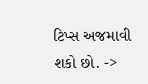ટિપ્સ અજમાવી શકો છો. ->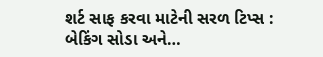શર્ટ સાફ કરવા માટેની સરળ ટિપ્સ : બેકિંગ સોડા અને…